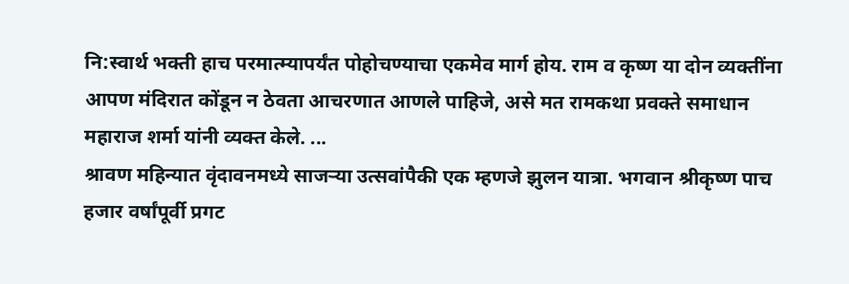नि:स्वार्थ भक्ती हाच परमात्म्यापर्यंत पोहोचण्याचा एकमेव मार्ग होय. राम व कृष्ण या दोन व्यक्तींना आपण मंदिरात कोंडून न ठेवता आचरणात आणले पाहिजे, असे मत रामकथा प्रवक्ते समाधान महाराज शर्मा यांनी व्यक्त केले. ...
श्रावण महिन्यात वृंदावनमध्ये साजऱ्या उत्सवांपैकी एक म्हणजे झुलन यात्रा. भगवान श्रीकृष्ण पाच हजार वर्षांपूर्वी प्रगट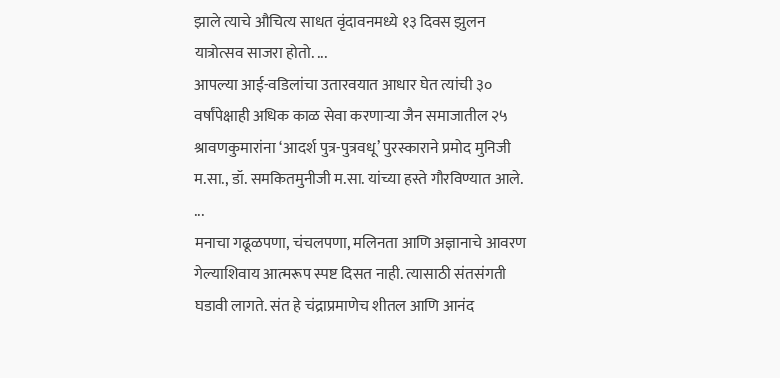झाले त्याचे औचित्य साधत वृंदावनमध्ये १३ दिवस झुलन यात्रोत्सव साजरा होतो. ...
आपल्या आई-वडिलांचा उतारवयात आधार घेत त्यांची ३० वर्षांपेक्षाही अधिक काळ सेवा करणाऱ्या जैन समाजातील २५ श्रावणकुमारांना ‘आदर्श पुत्र-पुत्रवधू’ पुरस्काराने प्रमोद मुनिजी म.सा., डॉ. समकितमुनीजी म.सा. यांच्या हस्ते गौरविण्यात आले. ...
मनाचा गढूळपणा, चंचलपणा, मलिनता आणि अज्ञानाचे आवरण गेल्याशिवाय आत्मरूप स्पष्ट दिसत नाही. त्यासाठी संतसंगती घडावी लागते. संत हे चंद्राप्रमाणेच शीतल आणि आनंद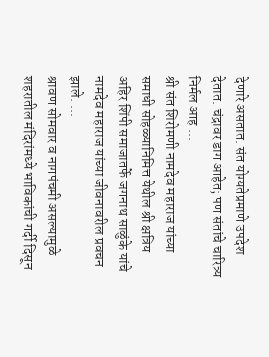देणारे असतात. संत योग्यतेप्रमाणे उपदेश देतात. चंद्रावर डाग आहेत; पण संतांचे चारित्र्य निर्मल आह ...
श्री संत शिरोमणी नामदेव महाराज यांच्या समाधी सोहळ्यानिमित्त येथील श्री क्षत्रिय अहिर शिंपी समाजातर्फे जगनाथ साळुंके यांचे नामदेव महाराज यांच्या जीवनावरील प्रवचन झाले. ...
श्रावण सोमवार व नागपंचमी असल्यामुळे शहरातील मंदिरांमध्ये भाविकांची गर्दी दिसून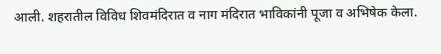आली. शहरातील विविध शिवमंदिरात व नाग मंदिरात भाविकांनी पूजा व अभिषेक केला.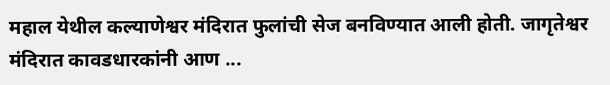महाल येथील कल्याणेश्वर मंदिरात फुलांची सेज बनविण्यात आली होती. जागृतेश्वर मंदिरात कावडधारकांनी आण ...